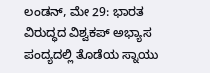ಲಂಡನ್, ಮೇ 29: ಭಾರತ ವಿರುದ್ಧದ ವಿಶ್ವಕಪ್ ಅಭ್ಯಾಸ ಪಂದ್ಯದಲ್ಲಿ ತೊಡೆಯ ಸ್ನಾಯು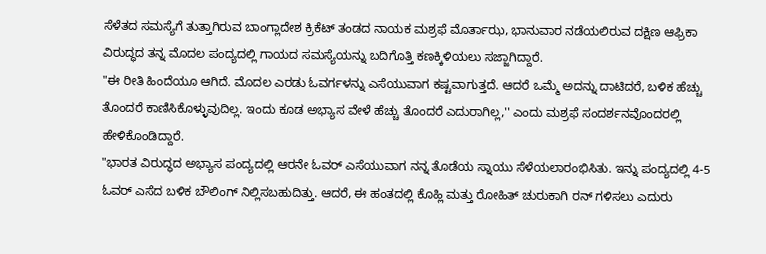ಸೆಳೆತದ ಸಮಸ್ಯೆಗೆ ತುತ್ತಾಗಿರುವ ಬಾಂಗ್ಲಾದೇಶ ಕ್ರಿಕೆಟ್ ತಂಡದ ನಾಯಕ ಮಶ್ರಫೆ ಮೊರ್ತಾಝ, ಭಾನುವಾರ ನಡೆಯಲಿರುವ ದಕ್ಷಿಣ ಆಫ್ರಿಕಾ ವಿರುದ್ಧದ ತನ್ನ ಮೊದಲ ಪಂದ್ಯದಲ್ಲಿ ಗಾಯದ ಸಮಸ್ಯೆಯನ್ನು ಬದಿಗೊತ್ತಿ ಕಣಕ್ಕಿಳಿಯಲು ಸಜ್ಜಾಗಿದ್ದಾರೆ.
"ಈ ರೀತಿ ಹಿಂದೆಯೂ ಆಗಿದೆ. ಮೊದಲ ಎರಡು ಓವರ್ಗಳನ್ನು ಎಸೆಯುವಾಗ ಕಷ್ಟವಾಗುತ್ತದೆ. ಆದರೆ ಒಮ್ಮೆ ಅದನ್ನು ದಾಟಿದರೆ, ಬಳಿಕ ಹೆಚ್ಚು ತೊಂದರೆ ಕಾಣಿಸಿಕೊಳ್ಳುವುದಿಲ್ಲ. ಇಂದು ಕೂಡ ಅಭ್ಯಾಸ ವೇಳೆ ಹೆಚ್ಚು ತೊಂದರೆ ಎದುರಾಗಿಲ್ಲ,'' ಎಂದು ಮಶ್ರಫೆ ಸಂದರ್ಶನವೊಂದರಲ್ಲಿ ಹೇಳಿಕೊಂಡಿದ್ದಾರೆ.
"ಭಾರತ ವಿರುದ್ಧದ ಅಭ್ಯಾಸ ಪಂದ್ಯದಲ್ಲಿ ಆರನೇ ಓವರ್ ಎಸೆಯುವಾಗ ನನ್ನ ತೊಡೆಯ ಸ್ನಾಯು ಸೆಳೆಯಲಾರಂಭಿಸಿತು. ಇನ್ನು ಪಂದ್ಯದಲ್ಲಿ 4-5 ಓವರ್ ಎಸೆದ ಬಳಿಕ ಬೌಲಿಂಗ್ ನಿಲ್ಲಿಸಬಹುದಿತ್ತು. ಆದರೆ, ಈ ಹಂತದಲ್ಲಿ ಕೊಹ್ಲಿ ಮತ್ತು ರೋಹಿತ್ ಚುರುಕಾಗಿ ರನ್ ಗಳಿಸಲು ಎದುರು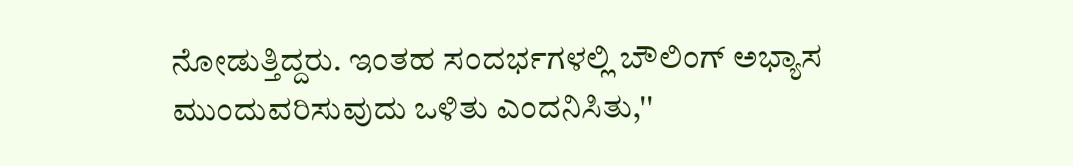ನೋಡುತ್ತಿದ್ದರು. ಇಂತಹ ಸಂದರ್ಭಗಳಲ್ಲಿ ಬೌಲಿಂಗ್ ಅಭ್ಯಾಸ ಮುಂದುವರಿಸುವುದು ಒಳಿತು ಎಂದನಿಸಿತು,''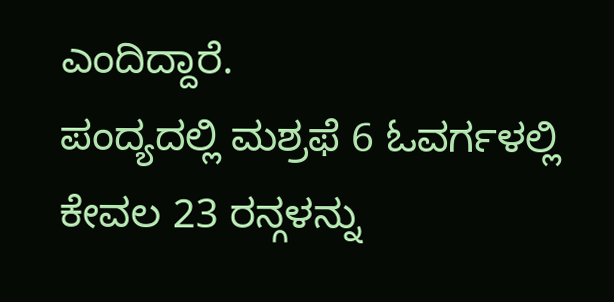ಎಂದಿದ್ದಾರೆ.
ಪಂದ್ಯದಲ್ಲಿ ಮಶ್ರಫೆ 6 ಓವರ್ಗಳಲ್ಲಿ ಕೇವಲ 23 ರನ್ಗಳನ್ನು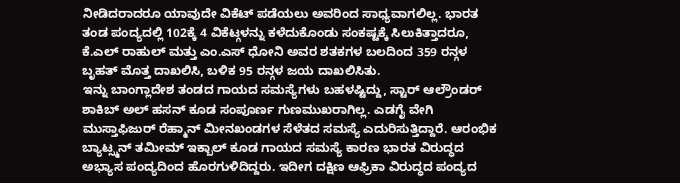ನೀಡಿದರಾದರೂ ಯಾವುದೇ ವಿಕೆಟ್ ಪಡೆಯಲು ಅವರಿಂದ ಸಾಧ್ಯವಾಗಲಿಲ್ಲ. ಭಾರತ ತಂಡ ಪಂದ್ಯದಲ್ಲಿ 102ಕ್ಕೆ 4 ವಿಕೆಟ್ಗಳನ್ನು ಕಳೆದುಕೊಂಡು ಸಂಕಷ್ಟಕ್ಕೆ ಸಿಲುಕಿತ್ತಾದರೂ, ಕೆ.ಎಲ್ ರಾಹುಲ್ ಮತ್ತು ಎಂ.ಎಸ್ ಧೋನಿ ಅವರ ಶತಕಗಳ ಬಲದಿಂದ 359 ರನ್ಗಳ ಬೃಹತ್ ಮೊತ್ತ ದಾಖಲಿಸಿ, ಬಳಿಕ 95 ರನ್ಗಳ ಜಯ ದಾಖಲಿಸಿತು.
ಇನ್ನು ಬಾಂಗ್ಲಾದೇಶ ತಂಡದ ಗಾಯದ ಸಮಸ್ಯೆಗಳು ಬಹಳಷ್ಟಿದ್ದು, ಸ್ಟಾರ್ ಆಲ್ರೌಂಡರ್ ಶಾಕಿಬ್ ಅಲ್ ಹಸನ್ ಕೂಡ ಸಂಪೂರ್ಣ ಗುಣಮುಖರಾಗಿಲ್ಲ. ಎಡಗೈ ವೇಗಿ ಮುಸ್ತಾಫಿಜುರ್ ರೆಹ್ಮಾನ್ ಮೀನಖಂಡಗಳ ಸೆಳೆತದ ಸಮಸ್ಯೆ ಎದುರಿಸುತ್ತಿದ್ದಾರೆ. ಆರಂಭಿಕ ಬ್ಯಾಟ್ಸ್ಮನ್ ತಮೀಮ್ ಇಕ್ಬಾಲ್ ಕೂಡ ಗಾಯದ ಸಮಸ್ಯೆ ಕಾರಣ ಭಾರತ ವಿರುದ್ಧದ ಅಭ್ಯಾಸ ಪಂದ್ಯದಿಂದ ಹೊರಗುಳಿದಿದ್ದರು. ಇದೀಗ ದಕ್ಷಿಣ ಆಫ್ರಿಕಾ ವಿರುದ್ಧದ ಪಂದ್ಯದ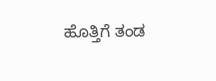ಹೊತ್ತಿಗೆ ತಂಡ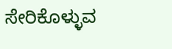ಸೇರಿಕೊಳ್ಳುವ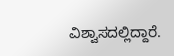ವಿಶ್ವಾಸದಲ್ಲಿದ್ದಾರೆ.